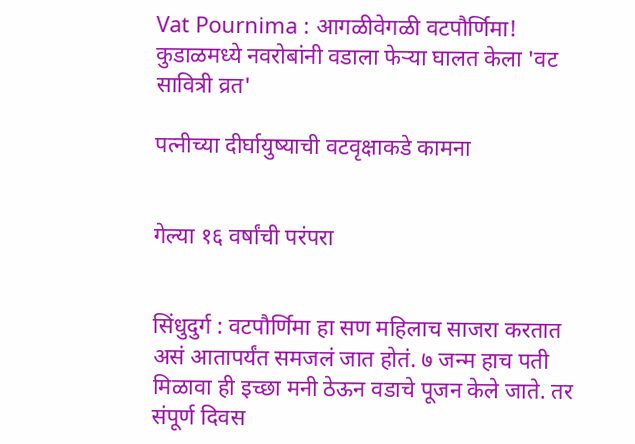Vat Pournima : आगळीवेगळी वटपौर्णिमा! कुडाळमध्ये नवरोबांनी वडाला फेऱ्या घालत केला 'वट सावित्री व्रत'

पत्नीच्या दीर्घायुष्याची वटवृक्षाकडे कामना


गेल्या १६ वर्षांची परंपरा


सिंधुदुर्ग : वटपौर्णिमा हा सण महिलाच साजरा करतात असं आतापर्यंत समजलं जात होतं. ७ जन्म हाच पती मिळावा ही इच्छा मनी ठेऊन वडाचे पूजन केले जाते. तर संपूर्ण दिवस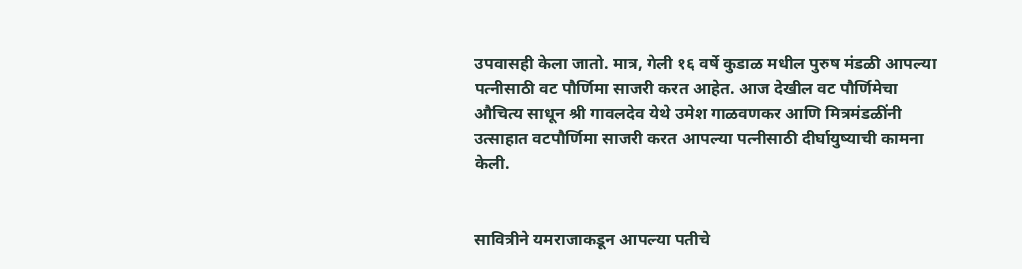उपवासही केला जातो. मात्र, गेली १६ वर्षे कुडाळ मधील पुरुष मंडळी आपल्या पत्नीसाठी वट पौर्णिमा साजरी करत आहेत. आज देखील वट पौर्णिमेचा औचित्य साधून श्री गावलदेव येथे उमेश गाळवणकर आणि मित्रमंडळींनी उत्साहात वटपौर्णिमा साजरी करत आपल्या पत्नीसाठी दीर्घायुष्याची कामना केली.


सावित्रीने यमराजाकडून आपल्या पतीचे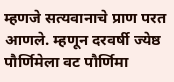म्हणजे सत्यवानाचे प्राण परत आणले. म्हणून दरवर्षी ज्येष्ठ पौर्णिमेला वट पौर्णिमा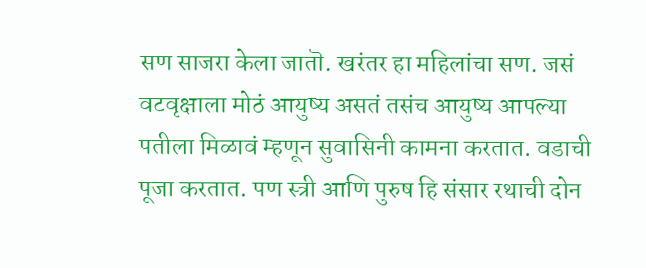सण साजरा केला जातॊ. खरंतर हा महिलांचा सण. जसं वटवृक्षाला मोठं आयुष्य असतं तसंच आयुष्य आपल्या पतीला मिळावं म्हणून सुवासिनी कामना करतात. वडाची पूजा करतात. पण स्त्री आणि पुरुष हि संसार रथाची दोन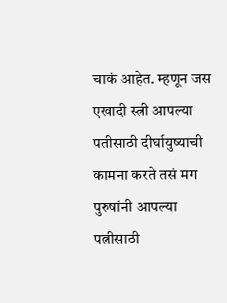चाकं आहेत. म्हणून जस एखादी स्त्री आपल्या पतीसाठी दीर्घायुष्याची कामना करते तसं मग पुरुषांनी आपल्या पत्नीसाठी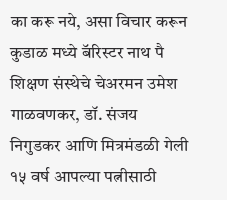का करू नये, असा विचार करून कुडाळ मध्ये बॅरिस्टर नाथ पै शिक्षण संस्थेचे चेअरमन उमेश गाळवणकर, डॉ. संजय निगुडकर आणि मित्रमंडळी गेली १५ वर्ष आपल्या पत्नीसाठी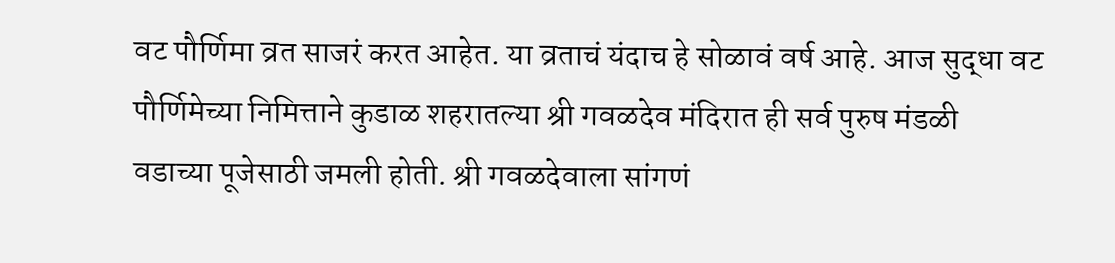वट पौर्णिमा व्रत साजरं करत आहेत. या व्रताचं यंदाच हे सोळावं वर्ष आहे. आज सुद्धा वट पौर्णिमेच्या निमित्ताने कुडाळ शहरातल्या श्री गवळदेव मंदिरात ही सर्व पुरुष मंडळी वडाच्या पूजेसाठी जमली होती. श्री गवळदेवाला सांगणं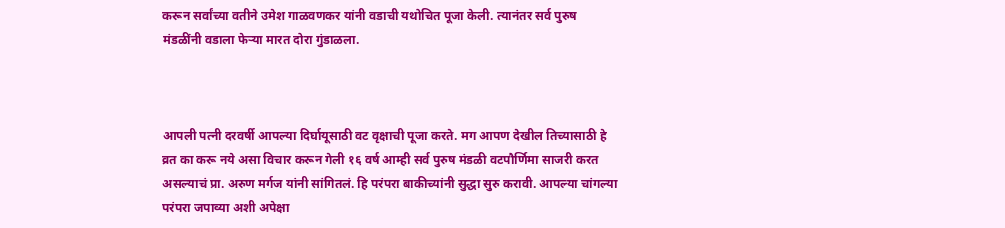करून सर्वांच्या वतीने उमेश गाळवणकर यांनी वडाची यथोचित पूजा केली. त्यानंतर सर्व पुरुष मंडळींनी वडाला फेऱ्या मारत दोरा गुंडाळला.



आपली पत्नी दरवर्षी आपल्या दिर्घायूसाठी वट वृक्षाची पूजा करते. मग आपण देखील तिच्यासाठी हे व्रत का करू नये असा विचार करून गेली १६ वर्ष आम्ही सर्व पुरुष मंडळी वटपौर्णिमा साजरी करत असल्याचं प्रा. अरुण मर्गज यांनी सांगितलं. हि परंपरा बाकीच्यांनी सुद्धा सुरु करावी. आपल्या चांगल्या परंपरा जपाव्या अशी अपेक्षा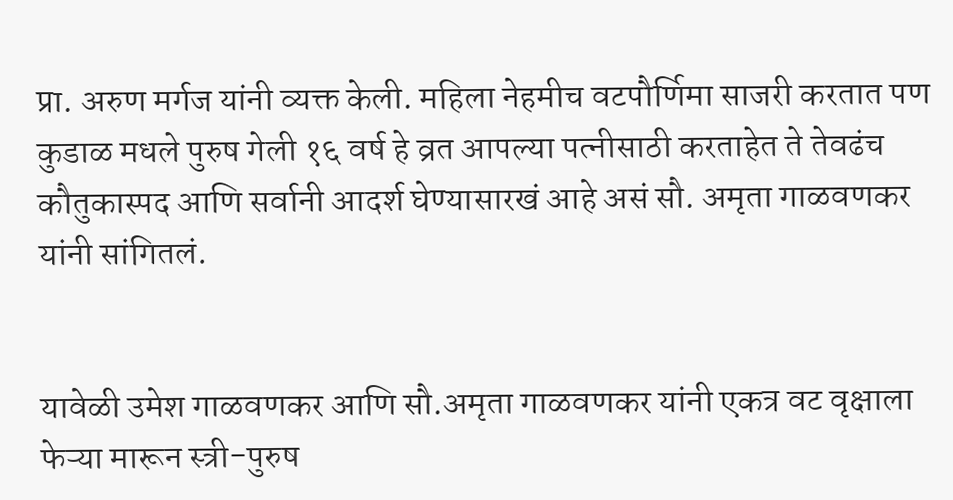प्रा. अरुण मर्गज यांनी व्यक्त केली. महिला नेहमीच वटपौर्णिमा साजरी करतात पण कुडाळ मधले पुरुष गेली १६ वर्ष हे व्रत आपल्या पत्नीसाठी करताहेत ते तेवढंच कौतुकास्पद आणि सर्वानी आदर्श घेण्यासारखं आहे असं सौ. अमृता गाळवणकर यांनी सांगितलं.


यावेळी उमेश गाळवणकर आणि सौ.अमृता गाळवणकर यांनी एकत्र वट वृक्षाला फेऱ्या मारून स्त्री-पुरुष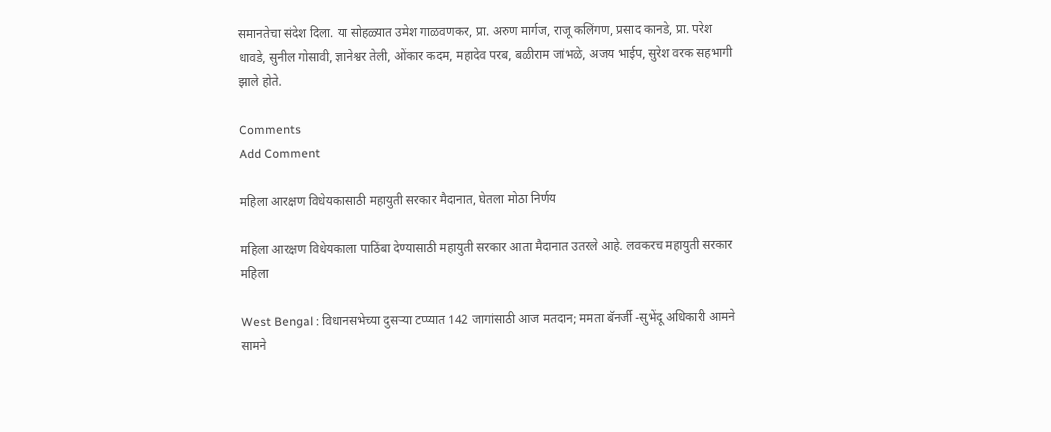समानतेचा संदेश दिला. या सोहळ्यात उमेश गाळवणकर, प्रा. अरुण मार्गज, राजू कलिंगण, प्रसाद कानडे, प्रा. परेश धावडे, सुनील गोसावी, ज्ञानेश्वर तेली, ओंकार कदम, महादेव परब, बळीराम जांभळे, अजय भाईप, सुरेश वरक सहभागी झाले होते.

Comments
Add Comment

महिला आरक्षण विधेयकासाठी महायुती सरकार मैदानात, घेतला मोठा निर्णय

महिला आरक्षण विधेयकाला पाठिंबा देण्यासाठी महायुती सरकार आता मैदानात उतरले आहे. लवकरच महायुती सरकार महिला

West Bengal : विधानसभेच्या दुसऱ्या टप्प्यात 142 जागांसाठी आज मतदान; ममता बॅनर्जी -सुभेंदू अधिकारी आमने सामने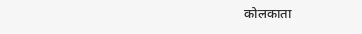कोलकाता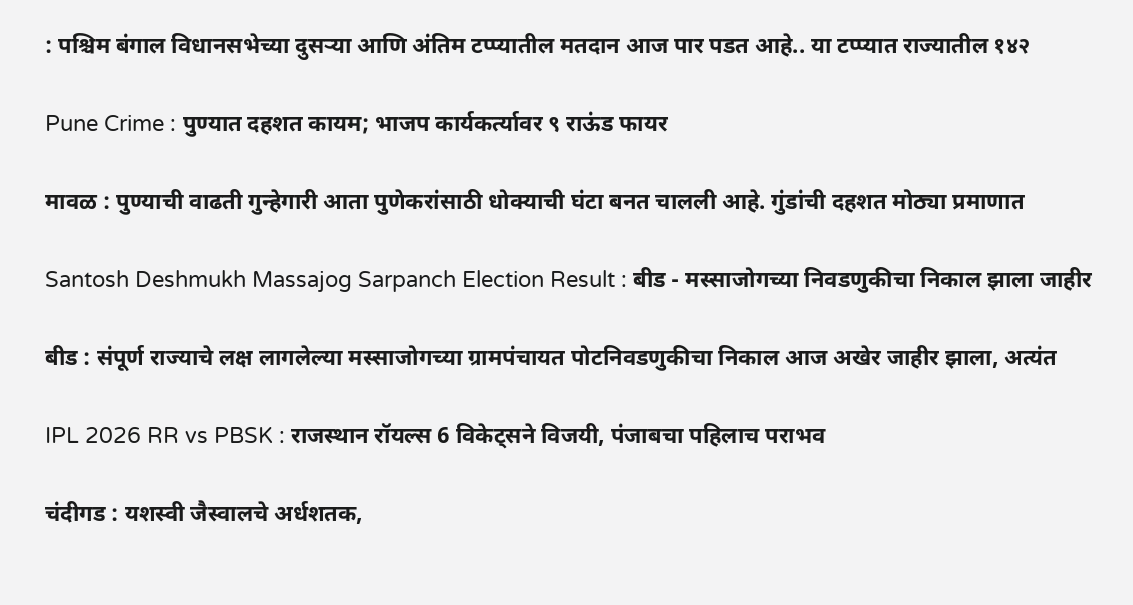: पश्चिम बंगाल विधानसभेच्या दुसऱ्या आणि अंतिम टप्प्यातील मतदान आज पार पडत आहे.. या टप्प्यात राज्यातील १४२

Pune Crime : पुण्यात दहशत कायम; भाजप कार्यकर्त्यावर ९ राऊंड फायर

मावळ : पुण्याची वाढती गुन्हेगारी आता पुणेकरांसाठी धोक्याची घंटा बनत चालली आहे. गुंडांची दहशत मोठ्या प्रमाणात

Santosh Deshmukh Massajog Sarpanch Election Result : बीड - मस्साजोगच्या निवडणुकीचा निकाल झाला जाहीर

बीड : संपूर्ण राज्याचे लक्ष लागलेल्या मस्साजोगच्या ग्रामपंचायत पोटनिवडणुकीचा निकाल आज अखेर जाहीर झाला, अत्यंत

IPL 2026 RR vs PBSK : राजस्थान रॉयल्स 6 विकेट्सने विजयी, पंजाबचा पहिलाच पराभव

चंदीगड : यशस्वी जैस्वालचे अर्धशतक,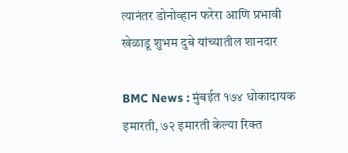त्यानंतर डोनोव्हान फरेरा आणि प्रभावी खेळाडू शुभम दुबे यांच्यातील शानदार

BMC News : मुंबईत १७४ धोकादायक इमारती, ७२ इमारती केल्या रिक्त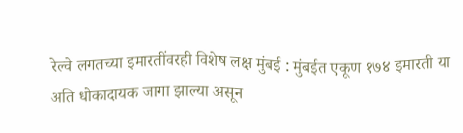रेल्वे लगतच्या इमारतींवरही विशेष लक्ष मुंबई : मुंबईत एकूण १७४ इमारती या अति धोकादायक जागा झाल्या असून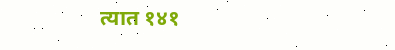त्यात १४१